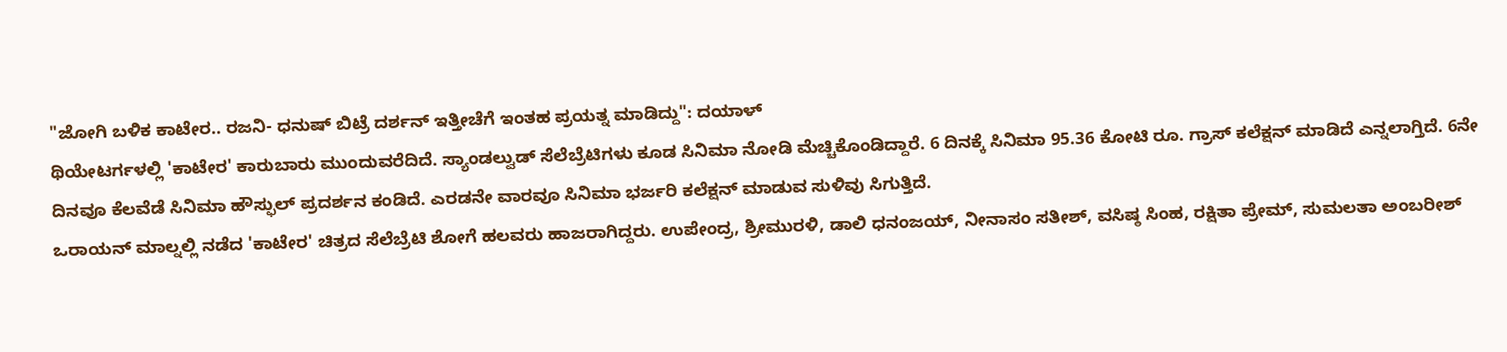"ಜೋಗಿ ಬಳಿಕ ಕಾಟೇರ.. ರಜನಿ- ಧನುಷ್ ಬಿಟ್ರೆ ದರ್ಶನ್ ಇತ್ತೀಚೆಗೆ ಇಂತಹ ಪ್ರಯತ್ನ ಮಾಡಿದ್ದು": ದಯಾಳ್
ಥಿಯೇಟರ್ಗಳಲ್ಲಿ 'ಕಾಟೇರ' ಕಾರುಬಾರು ಮುಂದುವರೆದಿದೆ. ಸ್ಯಾಂಡಲ್ವುಡ್ ಸೆಲೆಬ್ರೆಟಿಗಳು ಕೂಡ ಸಿನಿಮಾ ನೋಡಿ ಮೆಚ್ಚಿಕೊಂಡಿದ್ದಾರೆ. 6 ದಿನಕ್ಕೆ ಸಿನಿಮಾ 95.36 ಕೋಟಿ ರೂ. ಗ್ರಾಸ್ ಕಲೆಕ್ಷನ್ ಮಾಡಿದೆ ಎನ್ನಲಾಗ್ತಿದೆ. 6ನೇ ದಿನವೂ ಕೆಲವೆಡೆ ಸಿನಿಮಾ ಹೌಸ್ಫುಲ್ ಪ್ರದರ್ಶನ ಕಂಡಿದೆ. ಎರಡನೇ ವಾರವೂ ಸಿನಿಮಾ ಭರ್ಜರಿ ಕಲೆಕ್ಷನ್ ಮಾಡುವ ಸುಳಿವು ಸಿಗುತ್ತಿದೆ.
ಒರಾಯನ್ ಮಾಲ್ನಲ್ಲಿ ನಡೆದ 'ಕಾಟೇರ' ಚಿತ್ರದ ಸೆಲೆಬ್ರೆಟಿ ಶೋಗೆ ಹಲವರು ಹಾಜರಾಗಿದ್ದರು. ಉಪೇಂದ್ರ, ಶ್ರೀಮುರಳಿ, ಡಾಲಿ ಧನಂಜಯ್, ನೀನಾಸಂ ಸತೀಶ್, ವಸಿಷ್ಠ ಸಿಂಹ, ರಕ್ಷಿತಾ ಪ್ರೇಮ್, ಸುಮಲತಾ ಅಂಬರೀಶ್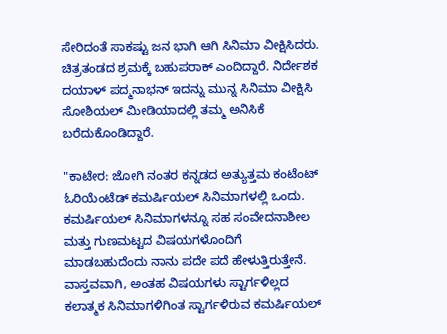ಸೇರಿದಂತೆ ಸಾಕಷ್ಟು ಜನ ಭಾಗಿ ಆಗಿ ಸಿನಿಮಾ ವೀಕ್ಷಿಸಿದರು. ಚಿತ್ರತಂಡದ ಶ್ರಮಕ್ಕೆ ಬಹುಪರಾಕ್ ಎಂದಿದ್ದಾರೆ. ನಿರ್ದೇಶಕ ದಯಾಳ್ ಪದ್ಮನಾಭನ್ ಇದನ್ನು ಮುನ್ನ ಸಿನಿಮಾ ವೀಕ್ಷಿಸಿ ಸೋಶಿಯಲ್ ಮೀಡಿಯಾದಲ್ಲಿ ತಮ್ಮ ಅನಿಸಿಕೆ ಬರೆದುಕೊಂಡಿದ್ದಾರೆ.

"ಕಾಟೇರ: ಜೋಗಿ ನಂತರ ಕನ್ನಡದ ಅತ್ಯುತ್ತಮ ಕಂಟೆಂಟ್ ಓರಿಯೆಂಟೆಡ್ ಕಮರ್ಷಿಯಲ್ ಸಿನಿಮಾಗಳಲ್ಲಿ ಒಂದು. ಕಮರ್ಷಿಯಲ್ ಸಿನಿಮಾಗಳನ್ನೂ ಸಹ ಸಂವೇದನಾಶೀಲ ಮತ್ತು ಗುಣಮಟ್ಟದ ವಿಷಯಗಳೊಂದಿಗೆ ಮಾಡಬಹುದೆಂದು ನಾನು ಪದೇ ಪದೆ ಹೇಳುತ್ತಿರುತ್ತೇನೆ. ವಾಸ್ತವವಾಗಿ, ಅಂತಹ ವಿಷಯಗಳು ಸ್ಟಾರ್ಗಳಿಲ್ಲದ ಕಲಾತ್ಮಕ ಸಿನಿಮಾಗಳಿಗಿಂತ ಸ್ಟಾರ್ಗಳಿರುವ ಕಮರ್ಷಿಯಲ್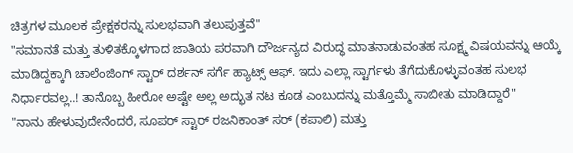ಚಿತ್ರಗಳ ಮೂಲಕ ಪ್ರೇಕ್ಷಕರನ್ನು ಸುಲಭವಾಗಿ ತಲುಪುತ್ತವೆ"
"ಸಮಾನತೆ ಮತ್ತು ತುಳಿತಕ್ಕೊಳಗಾದ ಜಾತಿಯ ಪರವಾಗಿ ದೌರ್ಜನ್ಯದ ವಿರುದ್ಧ ಮಾತನಾಡುವಂತಹ ಸೂಕ್ಷ್ಮ ವಿಷಯವನ್ನು ಆಯ್ಕೆ ಮಾಡಿದ್ದಕ್ಕಾಗಿ ಚಾಲೆಂಜಿಂಗ್ ಸ್ಟಾರ್ ದರ್ಶನ್ ಸರ್ಗೆ ಹ್ಯಾಟ್ಸ್ ಆಫ್. ಇದು ಎಲ್ಲಾ ಸ್ಟಾರ್ಗಳು ತೆಗೆದುಕೊಳ್ಳುವಂತಹ ಸುಲಭ ನಿರ್ಧಾರವಲ್ಲ..! ತಾನೊಬ್ಬ ಹೀರೋ ಅಷ್ಟೇ ಅಲ್ಲ ಅದ್ಭುತ ನಟ ಕೂಡ ಎಂಬುದನ್ನು ಮತ್ತೊಮ್ಮೆ ಸಾಬೀತು ಮಾಡಿದ್ದಾರೆ"
"ನಾನು ಹೇಳುವುದೇನೆಂದರೆ, ಸೂಪರ್ ಸ್ಟಾರ್ ರಜನಿಕಾಂತ್ ಸರ್ (ಕಪಾಲಿ) ಮತ್ತು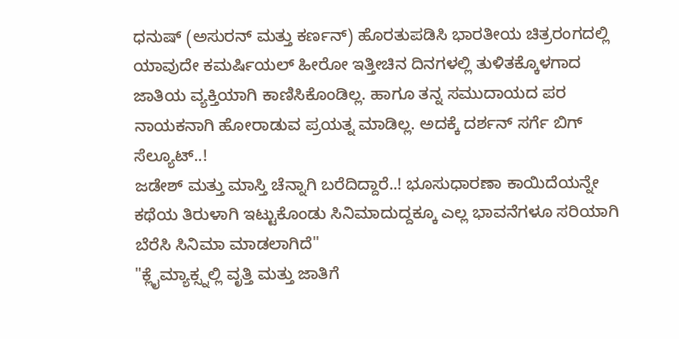ಧನುಷ್ (ಅಸುರನ್ ಮತ್ತು ಕರ್ಣನ್) ಹೊರತುಪಡಿಸಿ ಭಾರತೀಯ ಚಿತ್ರರಂಗದಲ್ಲಿ ಯಾವುದೇ ಕಮರ್ಷಿಯಲ್ ಹೀರೋ ಇತ್ತೀಚಿನ ದಿನಗಳಲ್ಲಿ ತುಳಿತಕ್ಕೊಳಗಾದ ಜಾತಿಯ ವ್ಯಕ್ತಿಯಾಗಿ ಕಾಣಿಸಿಕೊಂಡಿಲ್ಲ. ಹಾಗೂ ತನ್ನ ಸಮುದಾಯದ ಪರ ನಾಯಕನಾಗಿ ಹೋರಾಡುವ ಪ್ರಯತ್ನ ಮಾಡಿಲ್ಲ. ಅದಕ್ಕೆ ದರ್ಶನ್ ಸರ್ಗೆ ಬಿಗ್ ಸೆಲ್ಯೂಟ್..!
ಜಡೇಶ್ ಮತ್ತು ಮಾಸ್ತಿ ಚೆನ್ನಾಗಿ ಬರೆದಿದ್ದಾರೆ..! ಭೂಸುಧಾರಣಾ ಕಾಯಿದೆಯನ್ನೇ ಕಥೆಯ ತಿರುಳಾಗಿ ಇಟ್ಟುಕೊಂಡು ಸಿನಿಮಾದುದ್ದಕ್ಕೂ ಎಲ್ಲ ಭಾವನೆಗಳೂ ಸರಿಯಾಗಿ ಬೆರೆಸಿ ಸಿನಿಮಾ ಮಾಡಲಾಗಿದೆ"
"ಕ್ಲೈಮ್ಯಾಕ್ಸ್ನಲ್ಲಿ ವೃತ್ತಿ ಮತ್ತು ಜಾತಿಗೆ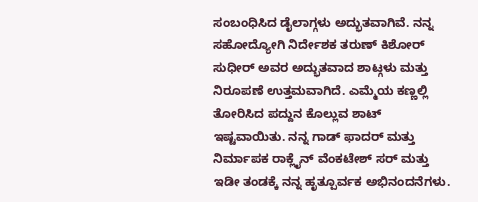ಸಂಬಂಧಿಸಿದ ಡೈಲಾಗ್ಗಳು ಅದ್ಭುತವಾಗಿವೆ. ನನ್ನ ಸಹೋದ್ಯೋಗಿ ನಿರ್ದೇಶಕ ತರುಣ್ ಕಿಶೋರ್ ಸುಧೀರ್ ಅವರ ಅದ್ಭುತವಾದ ಶಾಟ್ಗಳು ಮತ್ತು ನಿರೂಪಣೆ ಉತ್ತಮವಾಗಿದೆ. ಎಮ್ಮೆಯ ಕಣ್ಣಲ್ಲಿ ತೋರಿಸಿದ ಪದ್ದುನ ಕೊಲ್ಲುವ ಶಾಟ್ ಇಷ್ಟವಾಯಿತು. ನನ್ನ ಗಾಡ್ ಫಾದರ್ ಮತ್ತು ನಿರ್ಮಾಪಕ ರಾಕ್ಲೈನ್ ವೆಂಕಟೇಶ್ ಸರ್ ಮತ್ತು ಇಡೀ ತಂಡಕ್ಕೆ ನನ್ನ ಹೃತ್ಪೂರ್ವಕ ಅಭಿನಂದನೆಗಳು.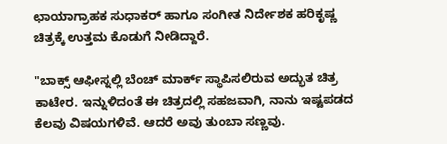ಛಾಯಾಗ್ರಾಹಕ ಸುಧಾಕರ್ ಹಾಗೂ ಸಂಗೀತ ನಿರ್ದೇಶಕ ಹರಿಕೃಷ್ಣ ಚಿತ್ರಕ್ಕೆ ಉತ್ತಮ ಕೊಡುಗೆ ನೀಡಿದ್ದಾರೆ.

"ಬಾಕ್ಸ್ ಆಫೀಸ್ನಲ್ಲಿ ಬೆಂಚ್ ಮಾರ್ಕ್ ಸ್ಥಾಪಿಸಲಿರುವ ಅದ್ಭುತ ಚಿತ್ರ ಕಾಟೇರ. ಇನ್ನುಳಿದಂತೆ ಈ ಚಿತ್ರದಲ್ಲಿ ಸಹಜವಾಗಿ, ನಾನು ಇಷ್ಟಪಡದ ಕೆಲವು ವಿಷಯಗಳಿವೆ. ಆದರೆ ಅವು ತುಂಬಾ ಸಣ್ಣವು.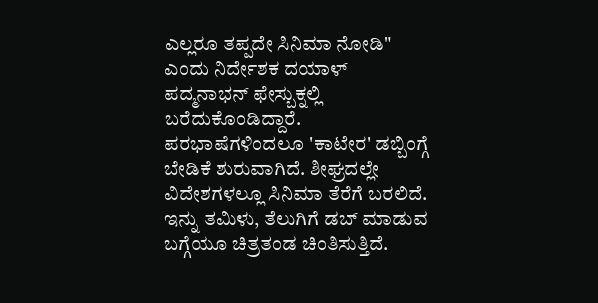ಎಲ್ಲರೂ ತಪ್ಪದೇ ಸಿನಿಮಾ ನೋಡಿ" ಎಂದು ನಿರ್ದೇಶಕ ದಯಾಳ್ ಪದ್ಮನಾಭನ್ ಫೇಸ್ಬುಕ್ನಲ್ಲಿ ಬರೆದುಕೊಂಡಿದ್ದಾರೆ.
ಪರಭಾಷೆಗಳಿಂದಲೂ 'ಕಾಟೇರ' ಡಬ್ಬಿಂಗ್ಗೆ ಬೇಡಿಕೆ ಶುರುವಾಗಿದೆ. ಶೀಘ್ರದಲ್ಲೇ ವಿದೇಶಗಳಲ್ಲೂ ಸಿನಿಮಾ ತೆರೆಗೆ ಬರಲಿದೆ. ಇನ್ನು ತಮಿಳು, ತೆಲುಗಿಗೆ ಡಬ್ ಮಾಡುವ ಬಗ್ಗೆಯೂ ಚಿತ್ರತಂಡ ಚಿಂತಿಸುತ್ತಿದೆ.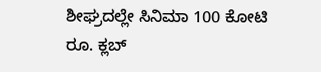ಶೀಘ್ರದಲ್ಲೇ ಸಿನಿಮಾ 100 ಕೋಟಿ ರೂ. ಕ್ಲಬ್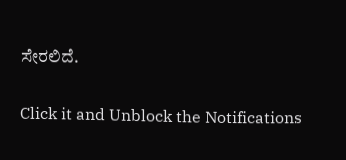ಸೇರಲಿದೆ.


Click it and Unblock the Notifications